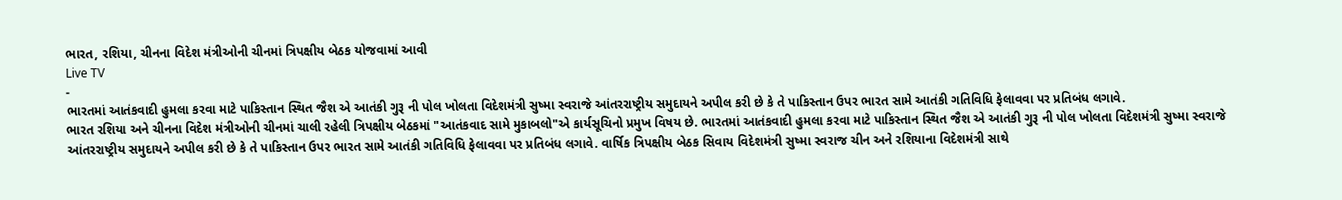ભારત, રશિયા, ચીનના વિદેશ મંત્રીઓની ચીનમાં ત્રિપક્ષીય બેઠક યોજવામાં આવી
Live TV
-
ભારતમાં આતંકવાદી હુમલા કરવા માટે પાકિસ્તાન સ્થિત જૈશ એ આતંકી ગુરૂ ની પોલ ખોલતા વિદેશમંત્રી સુષ્મા સ્વરાજે આંતરરાષ્ટ્રીય સમુદાયને અપીલ કરી છે કે તે પાકિસ્તાન ઉપર ભારત સામે આતંકી ગતિવિધિ ફેલાવવા પર પ્રતિબંધ લગાવે.
ભારત રશિયા અને ચીનના વિદેશ મંત્રીઓની ચીનમાં ચાલી રહેલી ત્રિપક્ષીય બેઠકમાં "આતંકવાદ સામે મુકાબલો"એ કાર્યસૂચિનો પ્રમુખ વિષય છે. ભારતમાં આતંકવાદી હુમલા કરવા માટે પાકિસ્તાન સ્થિત જૈશ એ આતંકી ગુરૂ ની પોલ ખોલતા વિદેશમંત્રી સુષ્મા સ્વરાજે આંતરરાષ્ટ્રીય સમુદાયને અપીલ કરી છે કે તે પાકિસ્તાન ઉપર ભારત સામે આતંકી ગતિવિધિ ફેલાવવા પર પ્રતિબંધ લગાવે. વાર્ષિક ત્રિપક્ષીય બેઠક સિવાય વિદેશમંત્રી સુષ્મા સ્વરાજ ચીન અને રશિયાના વિદેશમંત્રી સાથે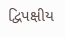દ્વિપક્ષીય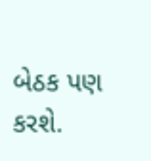બેઠક પણ કરશે.